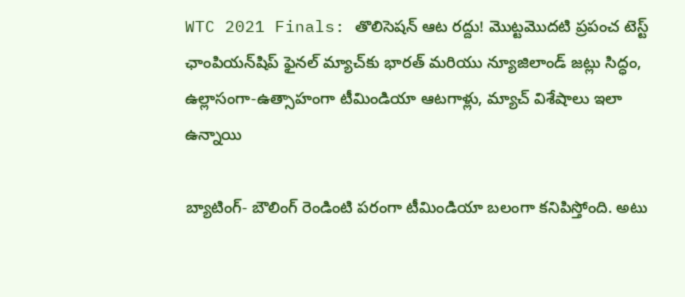WTC 2021 Finals: తొలిసెషన్ ఆట రద్దు! మొట్టమొదటి ప్రపంచ టెస్ట్ ఛాంపియన్‌షిప్ ఫైనల్ మ్యాచ్‌కు భారత్ మరియు న్యూజిలాండ్ జట్లు సిద్ధం, ఉల్లాసంగా-ఉత్సాహంగా టీమిండియా ఆటగాళ్లు, మ్యాచ్ విశేషాలు ఇలా ఉన్నాయి

బ్యాటింగ్- బౌలింగ్ రెండింటి పరంగా టీమిండియా బలంగా కనిపిస్తోంది. అటు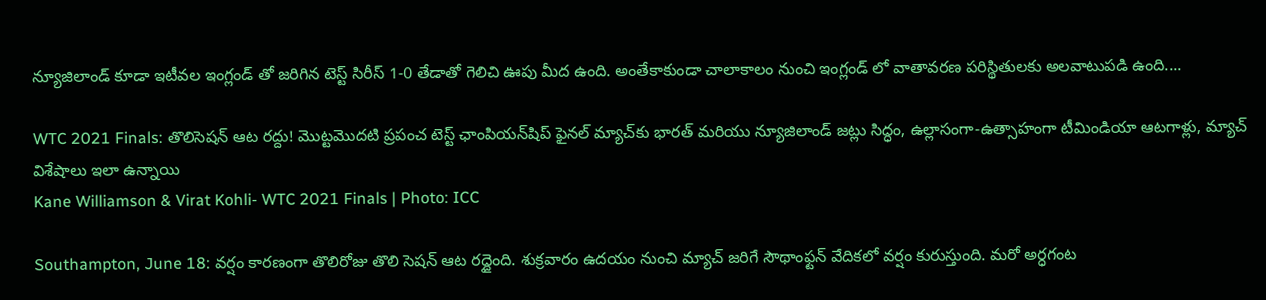న్యూజిలాండ్ కూడా ఇటీవల ఇంగ్లండ్ తో జరిగిన టెస్ట్ సిరీస్ 1-0 తేడాతో గెలిచి ఊపు మీద ఉంది. అంతేకాకుండా చాలాకాలం నుంచి ఇంగ్లండ్ లో వాతావరణ పరిస్థితులకు అలవాటుపడి ఉంది....

WTC 2021 Finals: తొలిసెషన్ ఆట రద్దు! మొట్టమొదటి ప్రపంచ టెస్ట్ ఛాంపియన్‌షిప్ ఫైనల్ మ్యాచ్‌కు భారత్ మరియు న్యూజిలాండ్ జట్లు సిద్ధం, ఉల్లాసంగా-ఉత్సాహంగా టీమిండియా ఆటగాళ్లు, మ్యాచ్ విశేషాలు ఇలా ఉన్నాయి
Kane Williamson & Virat Kohli- WTC 2021 Finals | Photo: ICC

Southampton, June 18: వర్షం కారణంగా తొలిరోజు తొలి సెషన్ ఆట రద్దైంది. శుక్రవారం ఉదయం నుంచి మ్యాచ్ జరిగే సౌథాంఫ్టన్ వేదికలో వర్షం కురుస్తుంది. మరో అర్ధగంట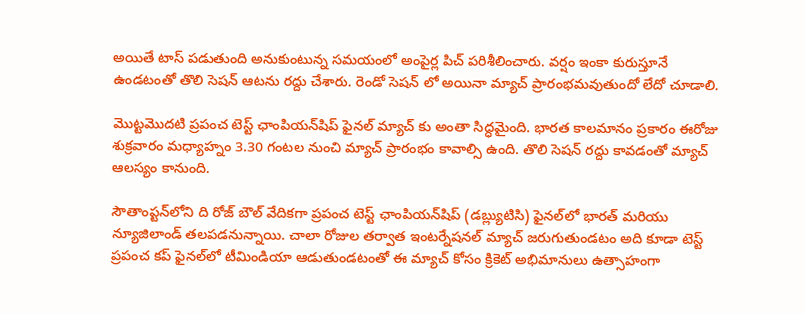అయితే టాస్ పడుతుంది అనుకుంటున్న సమయంలో అంపైర్ల పిచ్ పరిశీలించారు. వర్షం ఇంకా కురుస్తూనే ఉండటంతో తొలి సెషన్ ఆటను రద్దు చేశారు. రెండో సెషన్ లో అయినా మ్యాచ్ ప్రారంభమవుతుందో లేదో చూడాలి.

మొట్టమొదటి ప్రపంచ టెస్ట్ ఛాంపియన్‌షిప్ ఫైనల్ మ్యాచ్ కు అంతా సిద్ధమైంది. భారత కాలమానం ప్రకారం ఈరోజు శుక్రవారం మధ్యాహ్నం 3.30 గంటల నుంచి మ్యాచ్ ప్రారంభం కావాల్సి ఉంది. తొలి సెషన్ రద్దు కావడంతో మ్యాచ్ ఆలస్యం కానుంది.

సౌతాంప్టన్‌లోని ది రోజ్ బౌల్‌ వేదికగా ప్రపంచ టెస్ట్ ఛాంపియన్‌షిప్ (డబ్ల్యుటిసి) ఫైనల్‌లో భారత్ మరియు న్యూజిలాండ్ తలపడనున్నాయి. చాలా రోజుల తర్వాత ఇంటర్నేషనల్ మ్యాచ్ జరుగుతుండటం అది కూడా టెస్ట్ ప్రపంచ కప్ ఫైనల్‌లో టీమిండియా ఆడుతుండటంతో ఈ మ్యాచ్ కోసం క్రికెట్ అభిమానులు ఉత్సాహంగా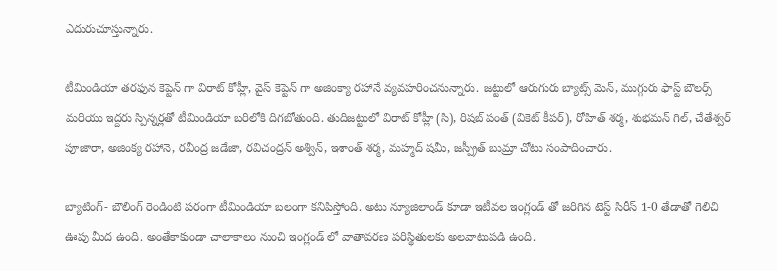ఎదురుచూస్తున్నారు.

టీమిండియా తరఫున కెప్టెన్ గా విరాట్ కోహ్లీ, వైస్ కెప్టెన్ గా అజింక్యా రహానే వ్యవహరించనున్నారు. జట్టులో ఆరుగురు బ్యాట్స్ మెన్, ముగ్గురు ఫాస్ట్ బౌలర్స్ మరియు ఇద్దరు స్పిన్నర్లతో టీమిండియా బరిలోకి దిగబోతుంది. తుదిజట్టులో విరాట్ కోహ్లీ (సి), రిషబ్ పంత్ (వికెట్ కీపర్), రోహిత్ శర్మ, శుభమన్ గిల్, చేతేశ్వర్ పూజారా, అజింక్య రహానె, రవీంద్ర జడేజా, రవిచంద్రన్ అశ్విన్, ఇశాంత్ శర్మ, మహ్మద్ షమీ, జస్ప్రీత్ బుమ్రా చోటు సంపాదించారు.

బ్యాటింగ్- బౌలింగ్ రెండింటి పరంగా టీమిండియా బలంగా కనిపిస్తోంది. అటు న్యూజిలాండ్ కూడా ఇటీవల ఇంగ్లండ్ తో జరిగిన టెస్ట్ సిరీస్ 1-0 తేడాతో గెలిచి ఊపు మీద ఉంది. అంతేకాకుండా చాలాకాలం నుంచి ఇంగ్లండ్ లో వాతావరణ పరిస్థితులకు అలవాటుపడి ఉంది.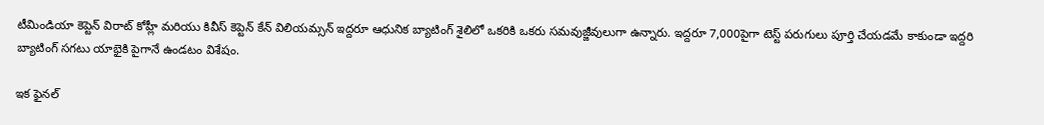టీమిండియా కెప్టెన్ విరాట్ కోహ్లీ మరియు కివీస్ కెప్టెన్ కేన్ విలియమ్సన్‌ ఇద్దరూ ఆధునిక బ్యాటింగ్ శైలిలో ఒకరికి ఒకరు సమవుజ్జీవులుగా ఉన్నారు. ఇద్దరూ 7,000పైగా టెస్ట్ పరుగులు పూర్తి చేయడమే కాకుండా ఇద్దరి బ్యాటింగ్ సగటు యాభైకి పైగానే ఉండటం విశేషం.

ఇక ఫైనల్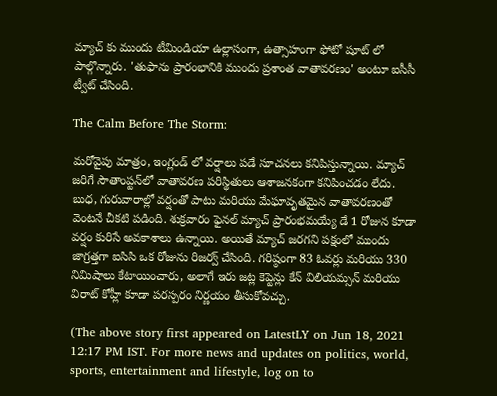మ్యాచ్ కు ముందు టీమిండియా ఉల్లాసంగా, ఉత్సాహంగా ఫోటో షూట్ లో పాల్గొన్నారు. 'తుఫాను ప్రారంభానికి ముందు ప్రశాంత వాతావరణం' అంటూ ఐసీసీ ట్వీట్ చేసింది.

The Calm Before The Storm:

మరోవైపు మాత్రం, ఇంగ్లండ్ లో వర్షాలు పడే సూచనలు కనిపిస్తున్నాయి. మ్యాచ్ జరిగే సౌతాంప్టన్‌లో వాతావరణ పరిస్థితులు ఆశాజనకంగా కనిపించడం లేదు. బుధ, గురువారాల్లో వర్షంతో పాటు మరియు మేఘావృతమైన వాతావరణంతో వెంటనే చీకటి పడింది. శుక్రవారం ఫైనల్ మ్యాచ్ ప్రారంభమయ్యే డే 1 రోజున కూడా వర్షం కురిసే అవకాశాలు ఉన్నాయి. అయితే మ్యాచ్ జరగని పక్షంలో ముందు జాగ్రత్తగా ఐసిసి ఒక రోజును రిజర్వ్ చేసింది. గరిష్ఠంగా 83 ఓవర్లు మరియు 330 నిమిషాలు కేటాయించారు, అలాగే ఇరు జట్ల కెప్టెన్లు కేన్ విలియమ్సన్ మరియు విరాట్ కోహ్లీ కూడా పరస్పరం నిర్ణయం తీసుకోవచ్చు.

(The above story first appeared on LatestLY on Jun 18, 2021 12:17 PM IST. For more news and updates on politics, world, sports, entertainment and lifestyle, log on to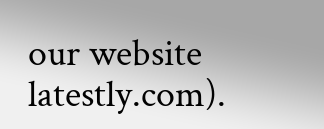our website latestly.com).